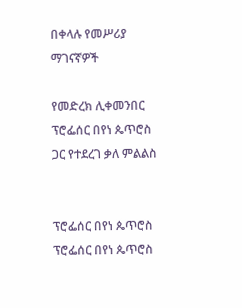በቀላሉ የመሥሪያ ማገናኛዎች

የመድረክ ሊቀመንበር ፕሮፌሰር በየነ ጴጥሮስ ጋር የተደረገ ቃለ ምልልስ


ፕሮፌሰር በየነ ጴጥሮስ
ፕሮፌሰር በየነ ጴጥሮስ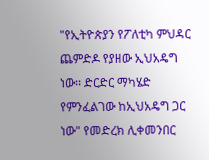"የኢትዮጵያን የፖለቲካ ምህዳር ጨምድዶ የያዘው ኢህአዴግ ነው፡፡ ድርድር ማካሄድ የምንፈልገው ከኢህአዴግ ጋር ነው" የመድረክ ሊቀመንበር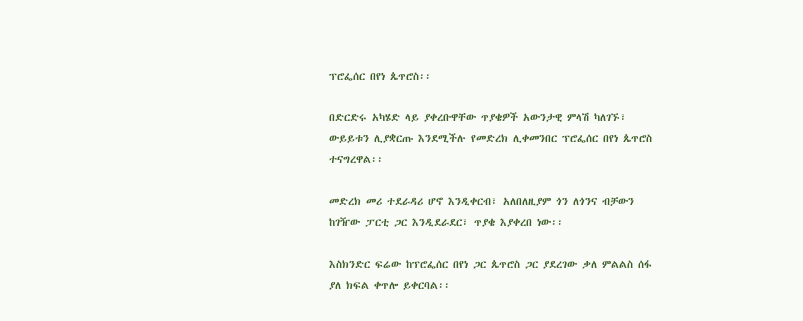ፕሮፌሰር በየነ ጴጥሮስ፡፡

በድርድሩ አካሄድ ላይ ያቀረቡዋቸው ጥያቄዎች አውንታዊ ምላሽ ካለገኙ፣ ውይይቱን ሊያቋርጡ እንደሚችሉ የመድረክ ሊቀመንበር ፕሮፌሰር በየነ ጴጥሮስ ተናግረዋል፡፡

መድረክ መሪ ተደራዳሪ ሆኖ እንዲቀርብ፣ አለበለዚያም ጎን ለጎንና ብቻውን ከገዥው ፓርቲ ጋር እንዲደራደር፣ ጥያቄ እያቀረበ ነው፡፡

እስክንድር ፍሬው ከፕሮፌሰር በየነ ጋር ጴጥሮስ ጋር ያደረገው ቃለ ምልልስ ሰፋ ያለ ክፍል ቀጥሎ ይቀርባል፡፡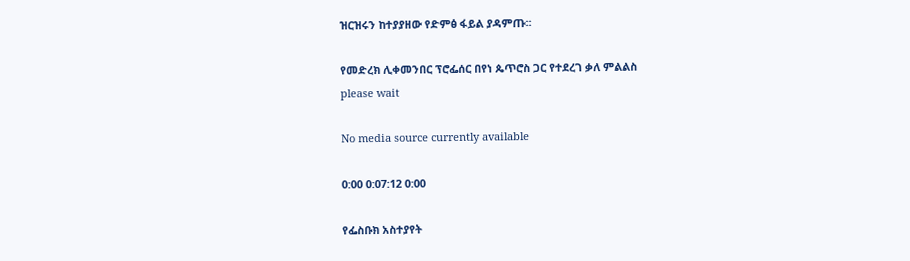ዝርዝሩን ከተያያዘው የድምፅ ፋይል ያዳምጡ፡፡

የመድረክ ሊቀመንበር ፕሮፌሰር በየነ ጴጥሮስ ጋር የተደረገ ቃለ ምልልስ
please wait

No media source currently available

0:00 0:07:12 0:00

የፌስቡክ አስተያየት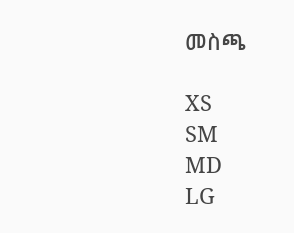መስጫ

XS
SM
MD
LG